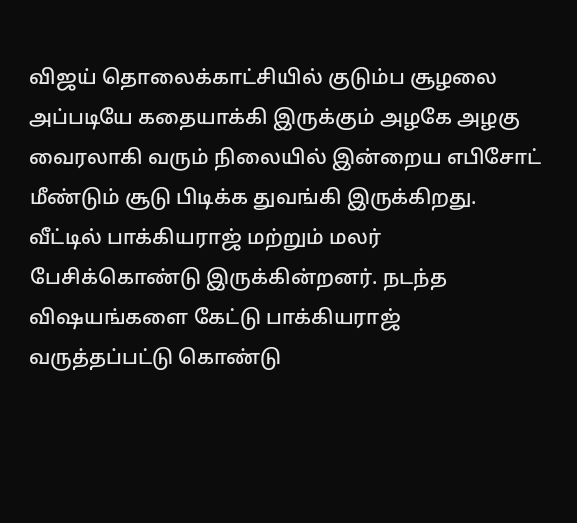விஜய் தொலைக்காட்சியில் குடும்ப சூழலை அப்படியே கதையாக்கி இருக்கும் அழகே அழகு வைரலாகி வரும் நிலையில் இன்றைய எபிசோட் மீண்டும் சூடு பிடிக்க துவங்கி இருக்கிறது.
வீட்டில் பாக்கியராஜ் மற்றும் மலர் பேசிக்கொண்டு இருக்கின்றனர். நடந்த விஷயங்களை கேட்டு பாக்கியராஜ் வருத்தப்பட்டு கொண்டு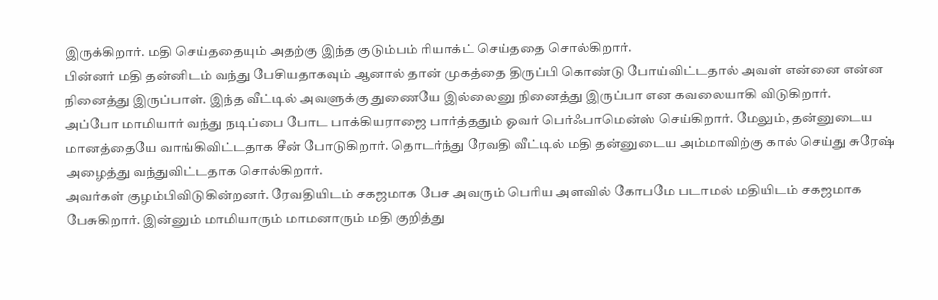இருக்கிறார். மதி செய்ததையும் அதற்கு இந்த குடும்பம் ரியாக்ட் செய்ததை சொல்கிறார்.
பின்னர் மதி தன்னிடம் வந்து பேசியதாகவும் ஆனால் தான் முகத்தை திருப்பி கொண்டு போய்விட்டதால் அவள் என்னை என்ன நினைத்து இருப்பாள். இந்த வீட்டில் அவளுக்கு துணையே இல்லைனு நினைத்து இருப்பா என கவலையாகி விடுகிறார்.
அப்போ மாமியார் வந்து நடிப்பை போட பாக்கியராஜை பார்த்ததும் ஓவர் பெர்ஃபாமென்ஸ் செய்கிறார். மேலும், தன்னுடைய மானத்தையே வாங்கிவிட்டதாக சீன் போடுகிறார். தொடர்ந்து ரேவதி வீட்டில் மதி தன்னுடைய அம்மாவிற்கு கால் செய்து சுரேஷ் அழைத்து வந்துவிட்டதாக சொல்கிறார்.
அவர்கள் குழம்பிவிடுகின்றனர். ரேவதியிடம் சகஜமாக பேச அவரும் பெரிய அளவில் கோபமே படாமல் மதியிடம் சகஜமாக பேசுகிறார். இன்னும் மாமியாரும் மாமனாரும் மதி குறித்து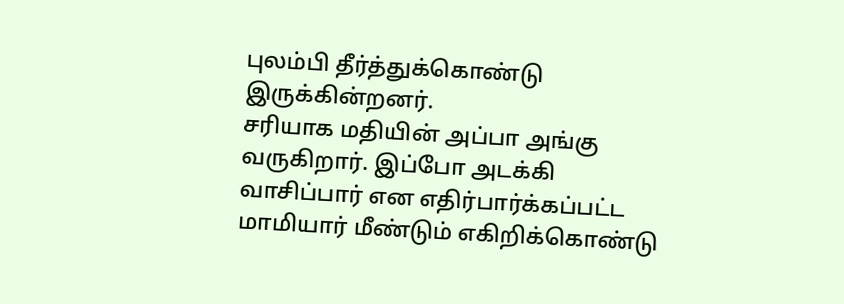புலம்பி தீர்த்துக்கொண்டு இருக்கின்றனர்.
சரியாக மதியின் அப்பா அங்கு வருகிறார். இப்போ அடக்கி வாசிப்பார் என எதிர்பார்க்கப்பட்ட மாமியார் மீண்டும் எகிறிக்கொண்டு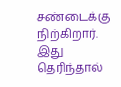சண்டைக்கு நிற்கிறார். இது தெரிந்தால்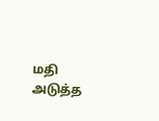மதி அடுத்த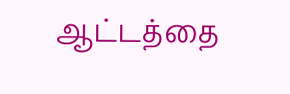ஆட்டத்தை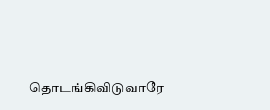தொடங்கிவிடுவாரே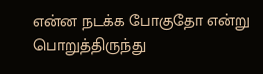என்ன நடக்க போகுதோ என்று பொறுத்திருந்து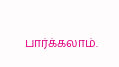பார்க்கலாம்.